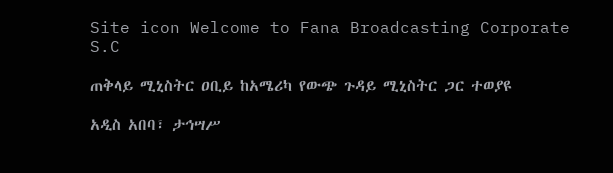Site icon Welcome to Fana Broadcasting Corporate S.C

ጠቅላይ ሚኒስትር ዐቢይ ከአሜሪካ የውጭ ጉዳይ ሚኒስትር ጋር ተወያዩ

አዲስ አበባ፣ ታኅሣሥ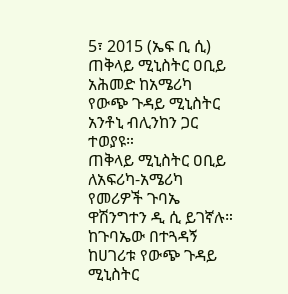5፣ 2015 (ኤፍ ቢ ሲ) ጠቅላይ ሚኒስትር ዐቢይ አሕመድ ከአሜሪካ የውጭ ጉዳይ ሚኒስትር አንቶኒ ብሊንከን ጋር ተወያዩ።
ጠቅላይ ሚኒስትር ዐቢይ ለአፍሪካ-አሜሪካ የመሪዎች ጉባኤ ዋሽንግተን ዲ ሲ ይገኛሉ።
ከጉባኤው በተጓዳኝ ከሀገሪቱ የውጭ ጉዳይ ሚኒስትር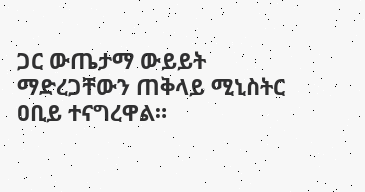ጋር ውጤታማ ውይይት ማድረጋቸውን ጠቅላይ ሚኒስትር ዐቢይ ተናግረዋል።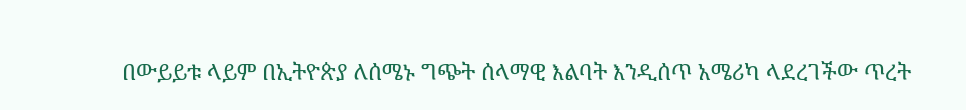በውይይቱ ላይም በኢትዮጵያ ለሰሜኑ ግጭት ሰላማዊ እልባት እንዲሰጥ አሜሪካ ላደረገችው ጥረት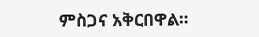ምስጋና አቅርበዋል።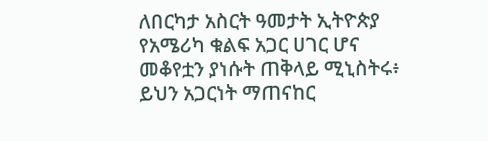ለበርካታ አስርት ዓመታት ኢትዮጵያ የአሜሪካ ቁልፍ አጋር ሀገር ሆና መቆየቷን ያነሱት ጠቅላይ ሚኒስትሩ፥ ይህን አጋርነት ማጠናከር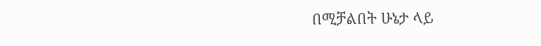በሚቻልበት ሁኔታ ላይ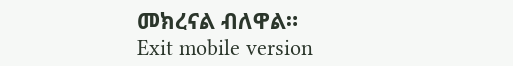መክረናል ብለዋል።
Exit mobile version